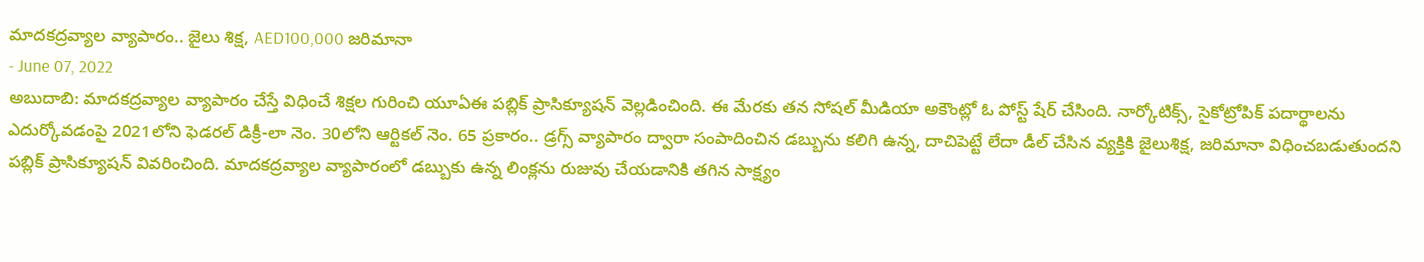మాదకద్రవ్యాల వ్యాపారం.. జైలు శిక్ష, AED100,000 జరిమానా
- June 07, 2022
అబుదాబి: మాదకద్రవ్యాల వ్యాపారం చేస్తే విధించే శిక్షల గురించి యూఏఈ పబ్లిక్ ప్రాసిక్యూషన్ వెల్లడించింది. ఈ మేరకు తన సోషల్ మీడియా అకౌంట్లో ఓ పోస్ట్ షేర్ చేసింది. నార్కోటిక్స్, సైకోట్రోపిక్ పదార్థాలను ఎదుర్కోవడంపై 2021లోని ఫెడరల్ డిక్రీ-లా నెం. 30లోని ఆర్టికల్ నెం. 65 ప్రకారం.. డ్రగ్స్ వ్యాపారం ద్వారా సంపాదించిన డబ్బును కలిగి ఉన్న, దాచిపెట్టే లేదా డీల్ చేసిన వ్యక్తికి జైలుశిక్ష, జరిమానా విధించబడుతుందని పబ్లిక్ ప్రాసిక్యూషన్ వివరించింది. మాదకద్రవ్యాల వ్యాపారంలో డబ్బుకు ఉన్న లింక్లను రుజువు చేయడానికి తగిన సాక్ష్యం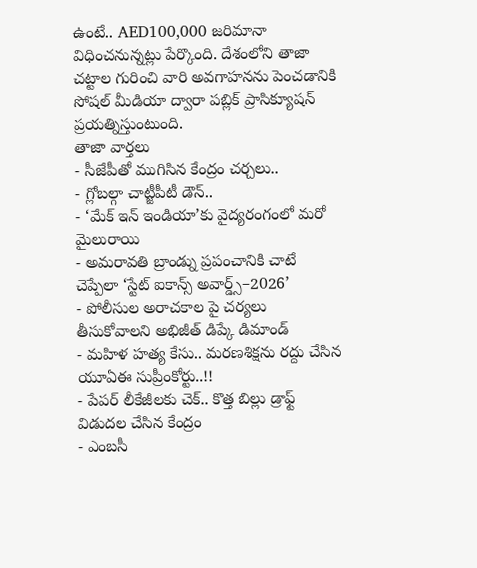ఉంటే.. AED100,000 జరిమానా విధించనున్నట్లు పేర్కొంది. దేశంలోని తాజా చట్టాల గురించి వారి అవగాహనను పెంచడానికి సోషల్ మీడియా ద్వారా పబ్లిక్ ప్రాసిక్యూషన్ ప్రయత్నిస్తుంటుంది.
తాజా వార్తలు
- సీజేపీతో ముగిసిన కేంద్రం చర్చలు..
- గ్లోబల్గా చాట్జీపీటీ డౌన్..
- ‘మేక్ ఇన్ ఇండియా’కు వైద్యరంగంలో మరో మైలురాయి
- అమరావతి బ్రాండ్ను ప్రపంచానికి చాటే చెప్పేలా ‘స్టేట్ ఐకాన్స్ అవార్డ్స్–2026’
- పోలీసుల అరాచకాల పై చర్యలు తీసుకోవాలని అభిజీత్ డిప్కే డిమాండ్
- మహిళ హత్య కేసు.. మరణశిక్షను రద్దు చేసిన యూఏఈ సుప్రీంకోర్టు..!!
- పేపర్ లీకేజీలకు చెక్.. కొత్త బిల్లు డ్రాఫ్ట్ విడుదల చేసిన కేంద్రం
- ఎంబసీ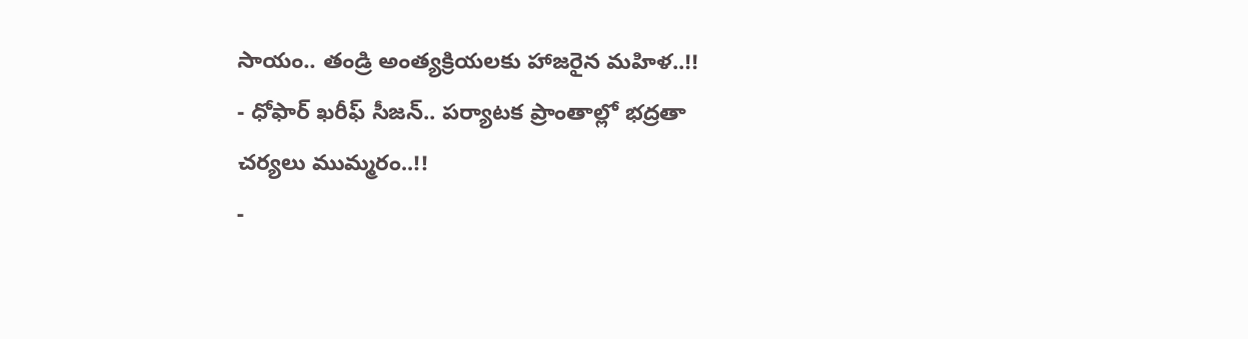సాయం.. తండ్రి అంత్యక్రియలకు హాజరైన మహిళ..!!
- ధోఫార్ ఖరీఫ్ సీజన్.. పర్యాటక ప్రాంతాల్లో భద్రతా చర్యలు ముమ్మరం..!!
-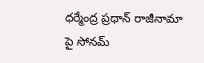ధర్మేంద్ర ప్రధాన్ రాజీనామా పై సోనమ్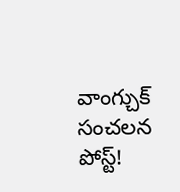వాంగ్చుక్ సంచలన పోస్ట్!